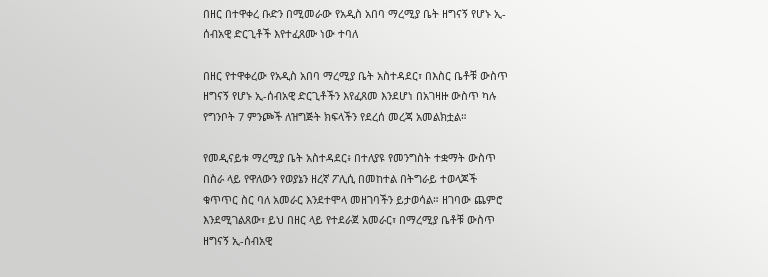በዘር በተዋቀረ ቡድን በሚመራው የአዲስ አበባ ማረሚያ ቤት ዘግናኝ የሆኑ ኢ-ሰብአዊ ድርጊቶች እየተፈጸሙ ነው ተባለ

በዘር የተዋቀረው የአዲስ አበባ ማረሚያ ቤት አስተዳደር፣ በእስር ቤቶቹ ውስጥ ዘግናኝ የሆኑ ኢ-ሰብአዊ ድርጊቶችን እየፈጸመ እንደሆነ በአገዛዙ ውስጥ ካሉ የግንቦት 7 ምንጮች ለዝግጅት ክፍላችን የደረሰ መረጃ አመልክቷል።

የመዲናይቱ ማረሚያ ቤት አስተዳደር፥ በተለያዩ የመንግስት ተቋማት ውስጥ በስራ ላይ የዋለውን የወያኔን ዘረኛ ፖሊሲ በመከተል በትግራይ ተወላጆች ቁጥጥር ስር ባለ አመራር እንደተሞላ መዘገባችን ይታወሳል። ዘገባው ጨምሮ እንደሚገልጸው፣ ይህ በዘር ላይ የተደራጀ አመራር፣ በማረሚያ ቤቶቹ ውስጥ ዘግናኝ ኢ-ሰብአዊ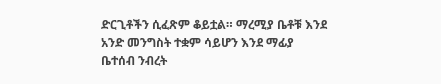ድርጊቶችን ሲፈጽም ቆይቷል። ማረሚያ ቤቶቹ እንደ አንድ መንግስት ተቋም ሳይሆን እንደ ማፊያ ቤተሰብ ንብረት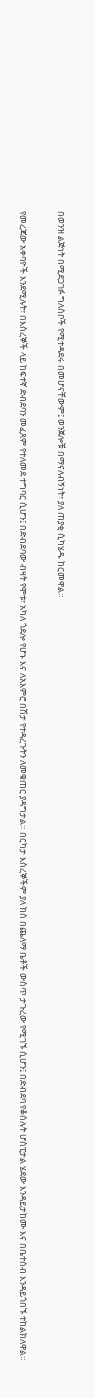በወንዝ ልጅነት በሚደጋገፉ ግለሰቦች የሚተዳደሩ በመሆናቸውም፤ ወንጀሎቹ በማናለብኝነት፣ ያለ ጠያቂ ሲካሄዱ ከርመዋል።

የመረጃው አቀባዮች እንደሚሉት፣ በእስረኞች ላይ ከፍተኛ ድብደባን መፈጸም የተለመደ ተግባር ሲሆን፤ በድብደባው ብዛት የሞቱ፣ አካለ ጎደሎ የሆኑ እና ለአእምሮ በሽታ የተዳረጉትን ለመቁጠር ያዳግታል። በርካታ እስረኞችም ያለ ክስ በጨለማ ቤቶች ውስጥ ታጉረው የሚገኙ ሲሆን፤ በድብደባ የቆሰሉት ሆስፒታል ሄደው እንዳይታከሙ እና በቤተሰብ እንዳይጎበኙ ተከልክለዋል።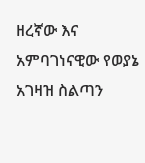ዘረኛው እና አምባገነናዊው የወያኔ አገዛዝ ስልጣን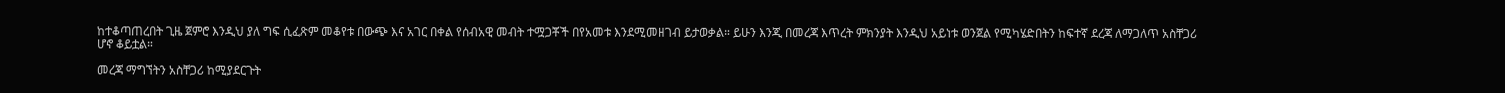ከተቆጣጠረበት ጊዜ ጀምሮ እንዲህ ያለ ግፍ ሲፈጽም መቆየቱ በውጭ እና አገር በቀል የሰብአዊ መብት ተሟጋቾች በየአመቱ እንደሚመዘገብ ይታወቃል። ይሁን እንጂ በመረጃ እጥረት ምክንያት እንዲህ አይነቱ ወንጀል የሚካሄድበትን ከፍተኛ ደረጃ ለማጋለጥ አስቸጋሪ ሆኖ ቆይቷል።

መረጃ ማግኘትን አስቸጋሪ ከሚያደርጉት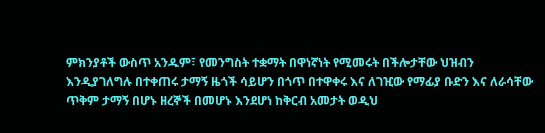ምክንያቶች ውስጥ አንዱም፣ የመንግስት ተቋማት በዋነኛነት የሚመሩት በችሎታቸው ህዝብን እንዲያገለግሉ በተቀጠሩ ታማኝ ዜጎች ሳይሆን በጎጥ በተዋቀሩ እና ለገዢው የማፊያ ቡድን እና ለራሳቸው ጥቅም ታማኝ በሆኑ ዘረኞች በመሆኑ እንደሆነ ከቅርብ አመታት ወዲህ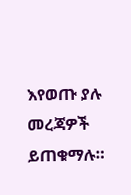እየወጡ ያሉ መረጃዎች ይጠቁማሉ።